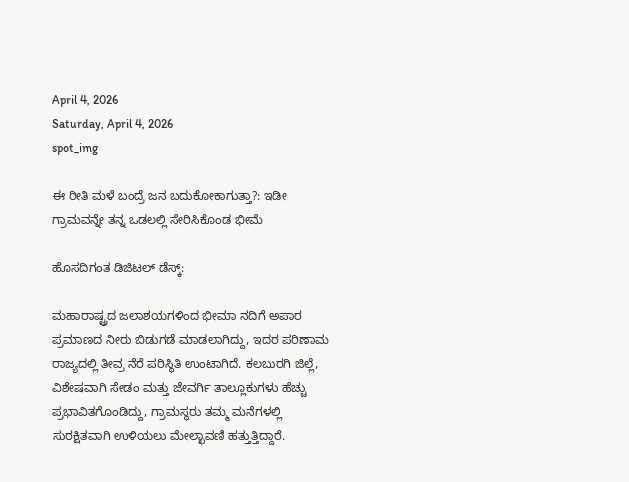April 4, 2026
Saturday, April 4, 2026
spot_img

ಈ ರೀತಿ ಮಳೆ ಬಂದ್ರೆ ಜನ ಬದುಕೋಕಾಗುತ್ತಾ?: ಇಡೀ ಗ್ರಾಮವನ್ನೇ ತನ್ನ ಒಡಲಲ್ಲಿ ಸೇರಿಸಿಕೊಂಡ ಭೀಮೆ

ಹೊಸದಿಗಂತ ಡಿಜಿಟಲ್ ಡೆಸ್ಕ್:

ಮಹಾರಾಷ್ಟ್ರದ ಜಲಾಶಯಗಳಿಂದ ಭೀಮಾ ನದಿಗೆ ಅಪಾರ ಪ್ರಮಾಣದ ನೀರು ಬಿಡುಗಡೆ ಮಾಡಲಾಗಿದ್ದು, ಇದರ ಪರಿಣಾಮ ರಾಜ್ಯದಲ್ಲಿ ತೀವ್ರ ನೆರೆ ಪರಿಸ್ಥಿತಿ ಉಂಟಾಗಿದೆ. ಕಲಬುರಗಿ ಜಿಲ್ಲೆ, ವಿಶೇಷವಾಗಿ ಸೇಡಂ ಮತ್ತು ಜೇವರ್ಗಿ ತಾಲ್ಲೂಕುಗಳು ಹೆಚ್ಚು ಪ್ರಭಾವಿತಗೊಂಡಿದ್ದು, ಗ್ರಾಮಸ್ಥರು ತಮ್ಮ ಮನೆಗಳಲ್ಲಿ ಸುರಕ್ಷಿತವಾಗಿ ಉಳಿಯಲು ಮೇಲ್ಛಾವಣಿ ಹತ್ತುತ್ತಿದ್ದಾರೆ.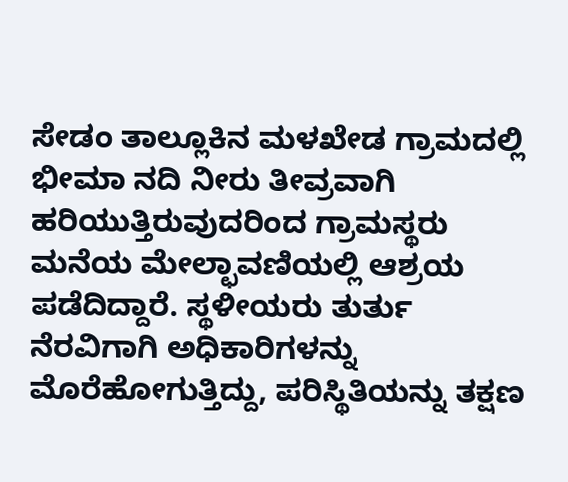ಸೇಡಂ ತಾಲ್ಲೂಕಿನ ಮಳಖೇಡ ಗ್ರಾಮದಲ್ಲಿ ಭೀಮಾ ನದಿ ನೀರು ತೀವ್ರವಾಗಿ ಹರಿಯುತ್ತಿರುವುದರಿಂದ ಗ್ರಾಮಸ್ಥರು ಮನೆಯ ಮೇಲ್ಛಾವಣಿಯಲ್ಲಿ ಆಶ್ರಯ ಪಡೆದಿದ್ದಾರೆ. ಸ್ಥಳೀಯರು ತುರ್ತು ನೆರವಿಗಾಗಿ ಅಧಿಕಾರಿಗಳನ್ನು ಮೊರೆಹೋಗುತ್ತಿದ್ದು, ಪರಿಸ್ಥಿತಿಯನ್ನು ತಕ್ಷಣ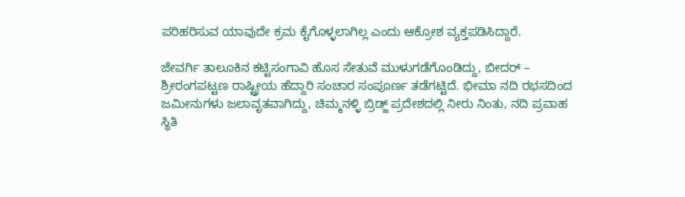ಪರಿಹರಿಸುವ ಯಾವುದೇ ಕ್ರಮ ಕೈಗೊಳ್ಳಲಾಗಿಲ್ಲ ಎಂದು ಆಕ್ರೋಶ ವ್ಯಕ್ತಪಡಿಸಿದ್ದಾರೆ.

ಜೇವರ್ಗಿ ತಾಲೂಕಿನ ಕಟ್ಟಿಸಂಗಾವಿ ಹೊಸ ಸೇತುವೆ ಮುಳುಗಡೆಗೊಂಡಿದ್ದು, ಬೀದರ್ – ಶ್ರೀರಂಗಪಟ್ಟಣ ರಾಷ್ಟ್ರೀಯ ಹೆದ್ದಾರಿ ಸಂಚಾರ ಸಂಪೂರ್ಣ ತಡೆಗಟ್ಟಿದೆ. ಭೀಮಾ ನದಿ ರಭಸದಿಂದ ಜಮೀನುಗಳು ಜಲಾವೃತವಾಗಿದ್ದು, ಚಿಮ್ಮನಳ್ಳಿ ಬ್ರಿಡ್ಜ್‌ ಪ್ರದೇಶದಲ್ಲಿ ನೀರು ನಿಂತು, ನದಿ ಪ್ರವಾಹ ಸ್ಥಿತಿ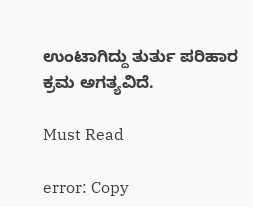ಉಂಟಾಗಿದ್ದು ತುರ್ತು ಪರಿಹಾರ ಕ್ರಮ ಅಗತ್ಯವಿದೆ.

Must Read

error: Copy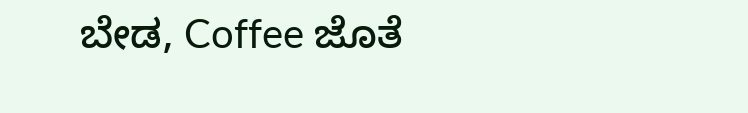ಬೇಡ, Coffee ಜೊತೆ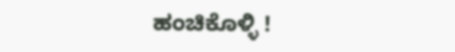ಹಂಚಿಕೊಳ್ಳಿ !